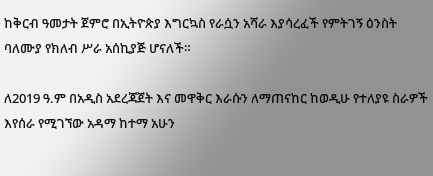ከቅርብ ዓመታት ጀምሮ በኢትዮጵያ እግርኳስ የራሷን አሻራ እያሳረፈች የምትገኝ ዕንስት ባለሙያ የክለብ ሥራ አሰኪያጅ ሆናለች።

ለ2019 ዓ.ም በአዲስ አደረጃጀት እና መዋቅር እራሱን ለማጠናከር ከወዲሁ የተለያዩ ስራዎች እየሰራ የሚገኘው አዳማ ከተማ አሁን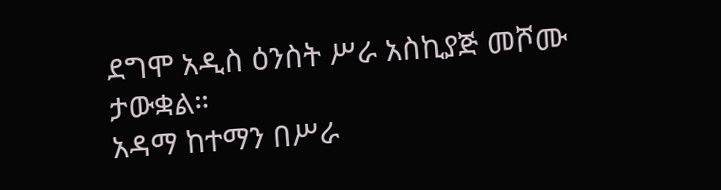ደግሞ አዲስ ዕንስት ሥራ አስኪያጅ መሾሙ ታውቋል።
አዳማ ከተማን በሥራ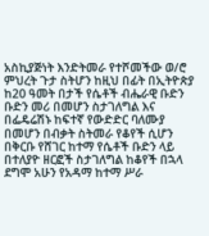አስኪያጅነት እንድትመራ የተሾመችው ወ/ሮ ምህረት ጉታ ስትሆን ከዚህ በፊት በኢትዮጵያ ከ20 ዓመት በታች የሴቶች ብሔራዊ ቡድን ቡድን መሪ በመሆን ስታገለግል እና በፌዴሬሽኑ ከፍተኛ የውድድር ባለሙያ በመሆን በብቃት ስትመራ የቆየች ሲሆን በቅርቡ የሸገር ከተማ የሴቶች ቡድን ላይ በተለያዮ ዘርፎች ስታገለግል ከቆየች በኋላ ደግሞ አሁን የአዳማ ከተማ ሥራ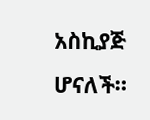አስኪያጅ ሆናለች።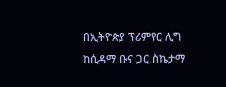በኢትዮጵያ ፕሪምየር ሊግ ከሲዳማ ቡና ጋር ስኬታማ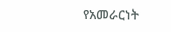የአመራርነት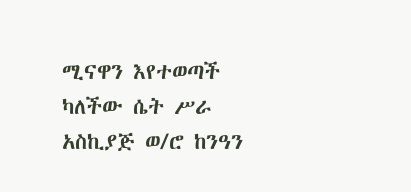ሚናዋን እየተወጣች ካለችው ሴት ሥራ አስኪያጅ ወ/ሮ ከንዓን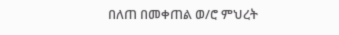በለጠ በመቀጠል ወ/ሮ ምህረት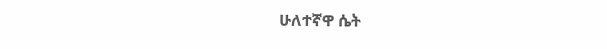ሁለተኛዋ ሴት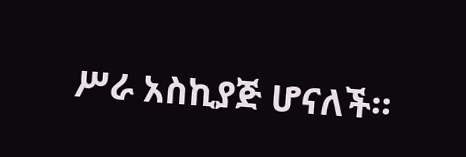ሥራ አስኪያጅ ሆናለች።